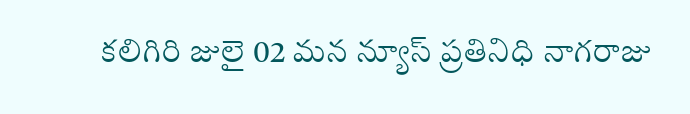కలిగిరి జులై 02 మన న్యూస్ ప్రతినిధి నాగరాజు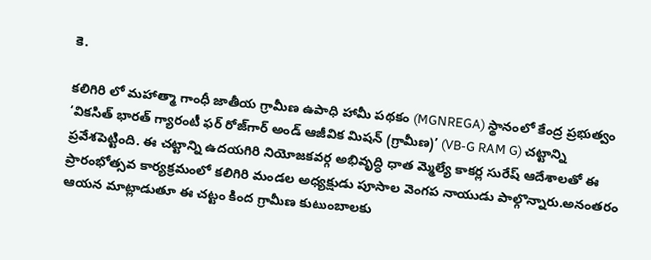కె.

కలిగిరి లో మహాత్మా గాంధీ జాతీయ గ్రామీణ ఉపాధి హామీ పథకం (MGNREGA) స్థానంలో కేంద్ర ప్రభుత్వం ‘వికసిత్ భారత్ గ్యారంటీ ఫర్ రోజ్‌గార్ అండ్ ఆజీవిక మిషన్ (గ్రామీణ)’ (VB-G RAM G) చట్టాన్ని ప్రవేశపెట్టింది. ఈ చట్టాన్ని ఉదయగిరి నియోజకవర్గ అభివృద్ధి ధాత మ్మెల్యే కాకర్ల సురేష్ ఆదేశాలతో ఈ ప్రారంభోత్సవ కార్యక్రమంలో కలిగిరి మండల అధ్యక్షుడు పూసాల వెంగప నాయుడు పాల్గొన్నారు.అనంతరం ఆయన మాట్లాడుతూ ఈ చట్టం కింద గ్రామీణ కుటుంబాలకు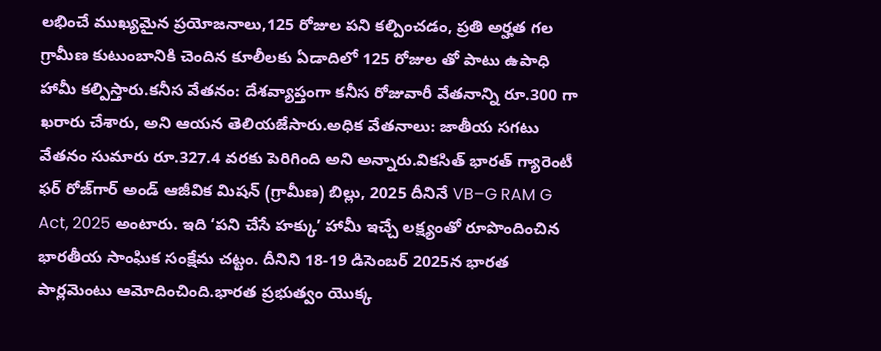లభించే ముఖ్యమైన ప్రయోజనాలు,125 రోజుల పని కల్పించడం, ప్రతి అర్హత గల గ్రామీణ కుటుంబానికి చెందిన కూలీలకు ఏడాదిలో 125 రోజుల తో పాటు ఉపాధి హామీ కల్పిస్తారు.కనీస వేతనం: దేశవ్యాప్తంగా కనీస రోజువారీ వేతనాన్ని రూ.300 గా ఖరారు చేశారు, అని ఆయన తెలియజేసారు.అధిక వేతనాలు: జాతీయ సగటు వేతనం సుమారు రూ.327.4 వరకు పెరిగింది అని అన్నారు.వికసిత్ భారత్ గ్యారెంటీ ఫర్ రోజ్‌గార్ అండ్ ఆజీవిక మిషన్ (గ్రామీణ) బిల్లు, 2025 దీనినే VB–G RAM G Act, 2025 అంటారు. ఇది ‘పని చేసే హక్కు’ హామీ ఇచ్చే లక్ష్యంతో రూపొందించిన భారతీయ సాంఘిక సంక్షేమ చట్టం. దీనిని 18-19 డిసెంబర్ 2025న భారత పార్లమెంటు ఆమోదించింది.భారత ప్రభుత్వం యొక్క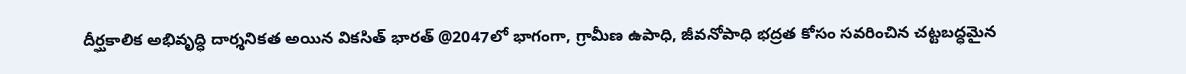దీర్ఘకాలిక అభివృద్ధి దార్శనికత అయిన వికసిత్ భారత్ @2047లో భాగంగా, గ్రామీణ ఉపాధి, జీవనోపాధి భద్రత కోసం సవరించిన చట్టబద్ధమైన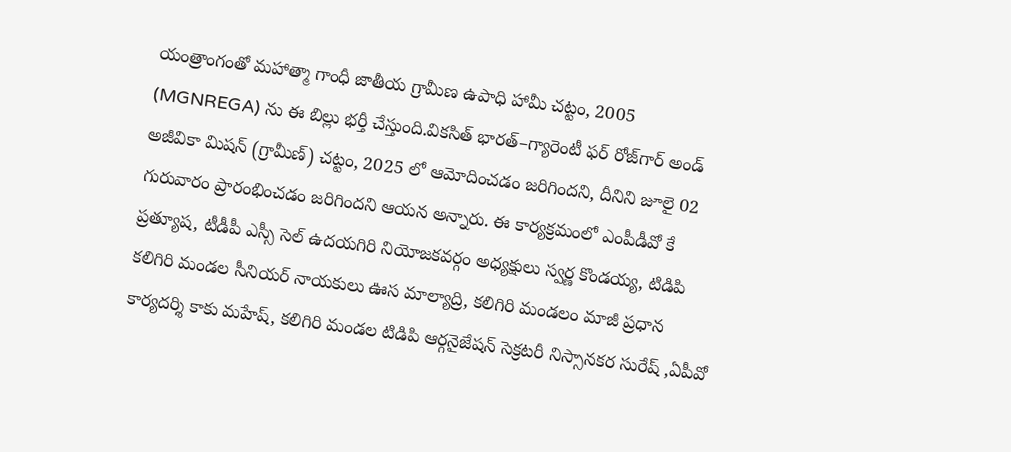యంత్రాంగంతో మహాత్మా గాంధీ జాతీయ గ్రామీణ ఉపాధి హామీ చట్టం, 2005 (MGNREGA) ను ఈ బిల్లు భర్తీ చేస్తుంది.వికసిత్ భారత్–గ్యారెంటీ ఫర్ రోజ్‌గార్ అండ్ అజీవికా మిషన్ (గ్రామీణ్) చట్టం, 2025 లో ఆమోదించడం జరిగిందని, దీనిని జూలై 02 గురువారం ప్రారంభించడం జరిగిందని ఆయన అన్నారు. ఈ కార్యక్రమంలో ఎంపీడీవో కే ప్రత్యూష, టీడీపీ ఎస్సీ సెల్ ఉదయగిరి నియోజకవర్గం అధ్యక్షులు స్వర్ణ కొండయ్య, టిడిపి కలిగిరి మండల సీనియర్ నాయకులు ఊస మాల్యాద్రి, కలిగిరి మండలం మాజీ ప్రధాన కార్యదర్శి కాకు మహేష్, కలిగిరి మండల టిడిపి ఆర్గనైజేషన్ సెక్రటరీ నిస్సానకర సురేష్ ,ఏపీవో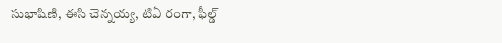సుభాషిణి, ఈసి చెన్నయ్య, టిఏ రంగా, ఫీల్డ్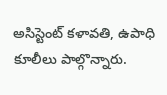అసిస్టెంట్ కళావతి, ఉపాధి కూలీలు పాల్గొన్నారు.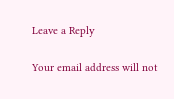Leave a Reply

Your email address will not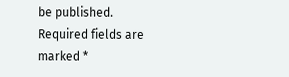be published. Required fields are marked *